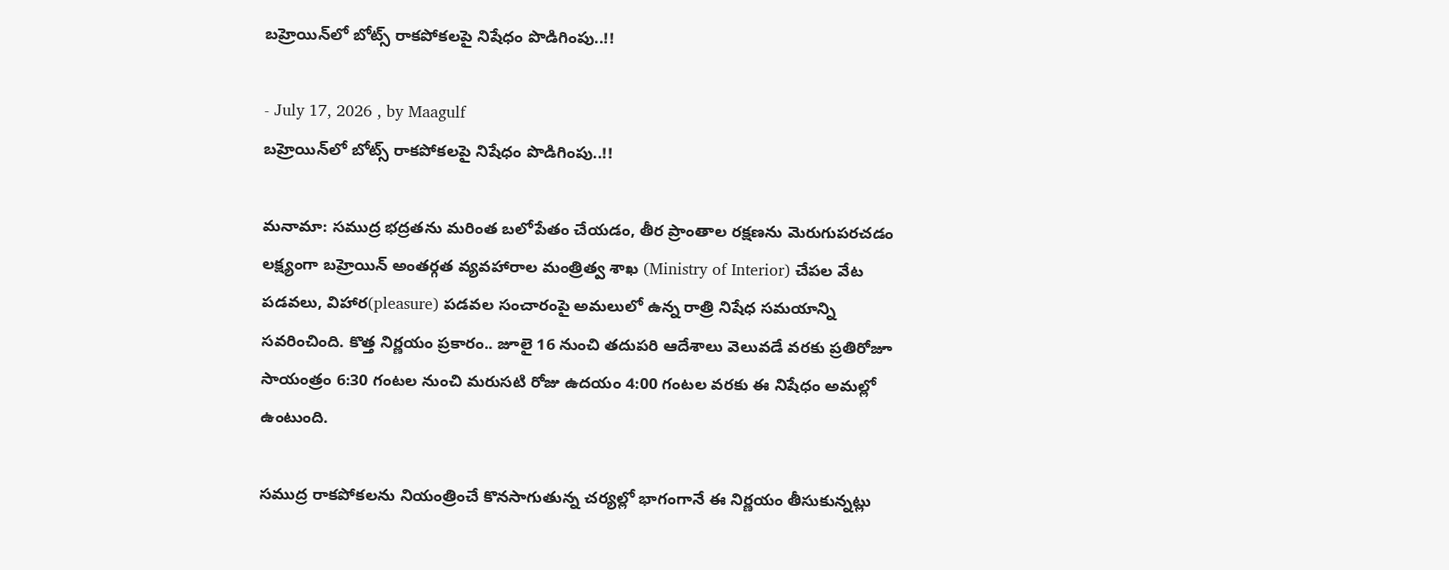బహ్రెయిన్‌లో బోట్స్ రాకపోకలపై నిషేధం పొడిగింపు..!!

- July 17, 2026 , by Maagulf
బహ్రెయిన్‌లో బోట్స్ రాకపోకలపై నిషేధం పొడిగింపు..!!

మనామా: సముద్ర భద్రతను మరింత బలోపేతం చేయడం, తీర ప్రాంతాల రక్షణను మెరుగుపరచడం లక్ష్యంగా బహ్రెయిన్ అంతర్గత వ్యవహారాల మంత్రిత్వ శాఖ (Ministry of Interior) చేపల వేట పడవలు, విహార(pleasure) పడవల సంచారంపై అమలులో ఉన్న రాత్రి నిషేధ సమయాన్ని సవరించింది. కొత్త నిర్ణయం ప్రకారం.. జూలై 16 నుంచి తదుపరి ఆదేశాలు వెలువడే వరకు ప్రతిరోజూ సాయంత్రం 6:30 గంటల నుంచి మరుసటి రోజు ఉదయం 4:00 గంటల వరకు ఈ నిషేధం అమల్లో ఉంటుంది.

సముద్ర రాకపోకలను నియంత్రించే కొనసాగుతున్న చర్యల్లో భాగంగానే ఈ నిర్ణయం తీసుకున్నట్లు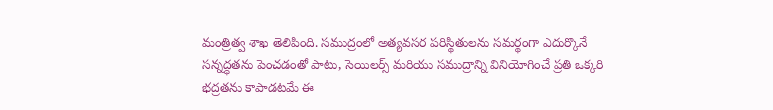మంత్రిత్వ శాఖ తెలిపింది. సముద్రంలో అత్యవసర పరిస్థితులను సమర్థంగా ఎదుర్కొనే సన్నద్ధతను పెంచడంతో పాటు, సెయిలర్స్ మరియు సముద్రాన్ని వినియోగించే ప్రతి ఒక్కరి భద్రతను కాపాడటమే ఈ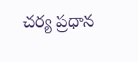చర్య ప్రధాన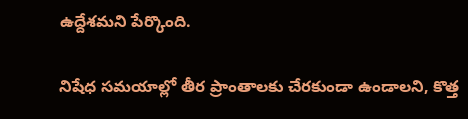ఉద్దేశమని పేర్కొంది.

నిషేధ సమయాల్లో తీర ప్రాంతాలకు చేరకుండా ఉండాలని, కొత్త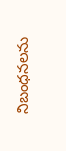నిబంధనలను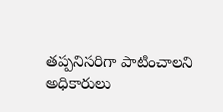తప్పనిసరిగా పాటించాలని అధికారులు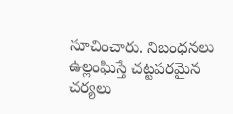సూచించారు. నిబంధనలు ఉల్లంఘిస్తే చట్టపరమైన చర్యలు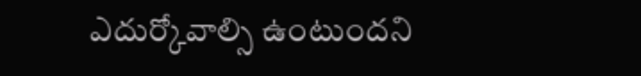ఎదుర్కోవాల్సి ఉంటుందని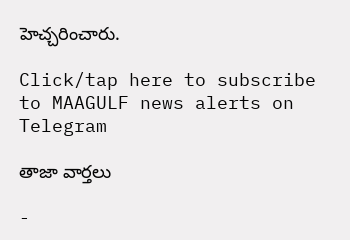హెచ్చరించారు.

Click/tap here to subscribe to MAAGULF news alerts on Telegram

తాజా వార్తలు

-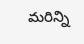మరిన్ని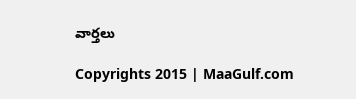వార్తలు

Copyrights 2015 | MaaGulf.com